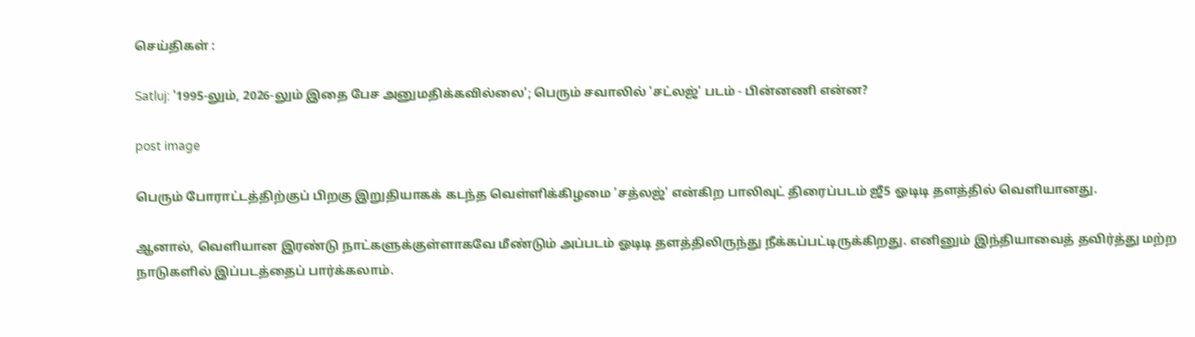செய்திகள் :

Satluj: '1995-லும், 2026-லும் இதை பேச அனுமதிக்கவில்லை'; பெரும் சவாலில் 'சட்லஜ்' படம் - பின்னணி என்ன?

post image

பெரும் போராட்டத்திற்குப் பிறகு இறுதியாகக் கடந்த வெள்ளிக்கிழமை 'சத்லஜ்' என்கிற பாலிவுட் திரைப்படம் ஜீ5 ஓடிடி தளத்தில் வெளியானது.

ஆனால், வெளியான இரண்டு நாட்களுக்குள்ளாகவே மீண்டும் அப்படம் ஓடிடி தளத்திலிருந்து நீக்கப்பட்டிருக்கிறது. எனினும் இந்தியாவைத் தவிர்த்து மற்ற நாடுகளில் இப்படத்தைப் பார்க்கலாம்.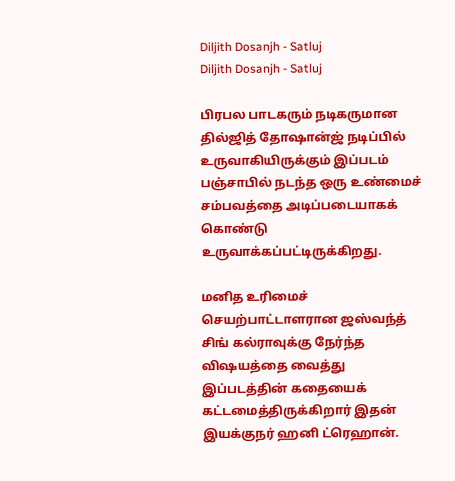Diljith Dosanjh - Satluj
Diljith Dosanjh - Satluj

பிரபல பாடகரும் நடிகருமான தில்ஜித் தோஷான்ஜ் நடிப்பில் உருவாகியிருக்கும் இப்படம் பஞ்சாபில் நடந்த ஒரு உண்மைச் சம்பவத்தை அடிப்படையாகக் கொண்டு உருவாக்கப்பட்டிருக்கிறது.

மனித உரிமைச் செயற்பாட்டாளரான ஜஸ்வந்த் சிங் கல்ராவுக்கு நேர்ந்த விஷயத்தை வைத்து இப்படத்தின் கதையைக் கட்டமைத்திருக்கிறார் இதன் இயக்குநர் ஹனி ட்ரெஹான்.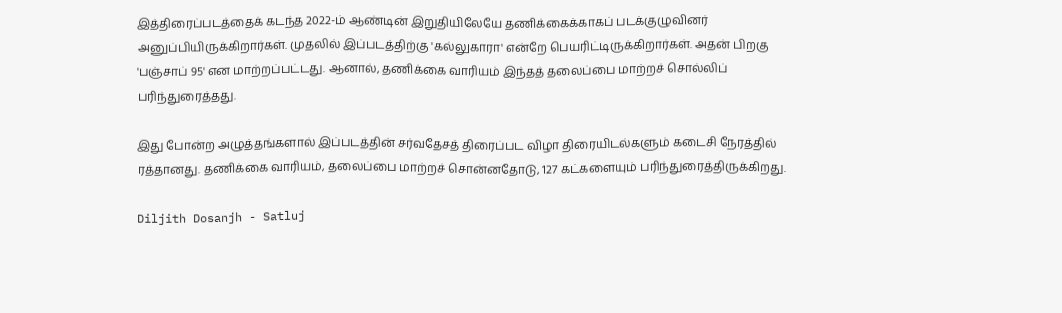இத்திரைப்படத்தைக் கடந்த 2022-ம் ஆண்டின் இறுதியிலேயே தணிக்கைக்காகப் படக்குழுவினர் அனுப்பியிருக்கிறார்கள். முதலில் இப்படத்திற்கு 'கல்லுகாரா' என்றே பெயரிட்டிருக்கிறார்கள். அதன் பிறகு 'பஞ்சாப் 95' என மாற்றப்பட்டது. ஆனால், தணிக்கை வாரியம் இந்தத் தலைப்பை மாற்றச் சொல்லிப் பரிந்துரைத்தது.

இது போன்ற அழுத்தங்களால் இப்படத்தின் சர்வதேசத் திரைப்பட விழா திரையிடல்களும் கடைசி நேரத்தில் ரத்தானது. தணிக்கை வாரியம், தலைப்பை மாற்றச் சொன்னதோடு, 127 கட்களையும் பரிந்துரைத்திருக்கிறது.

Diljith Dosanjh - Satluj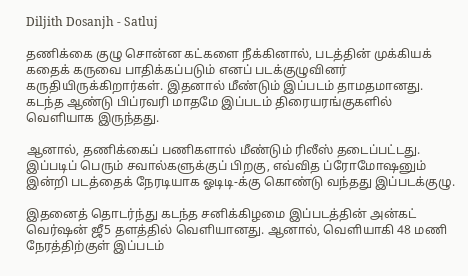Diljith Dosanjh - Satluj

தணிக்கை குழு சொன்ன கட்களை நீக்கினால், படத்தின் முக்கியக் கதைக் கருவை பாதிக்கப்படும் எனப் படக்குழுவினர் கருதியிருக்கிறார்கள். இதனால் மீண்டும் இப்படம் தாமதமானது. கடந்த ஆண்டு பிப்ரவரி மாதமே இப்படம் திரையரங்குகளில் வெளியாக இருந்தது.

ஆனால், தணிக்கைப் பணிகளால் மீண்டும் ரிலீஸ் தடைப்பட்டது. இப்படிப் பெரும் சவால்களுக்குப் பிறகு, எவ்வித ப்ரோமோஷனும் இன்றி படத்தைக் நேரடியாக ஓடிடி-க்கு கொண்டு வந்தது இப்படக்குழு.

இதனைத் தொடர்ந்து கடந்த சனிக்கிழமை இப்படத்தின் அன்கட் வெர்ஷன் ஜீ5 தளத்தில் வெளியானது. ஆனால், வெளியாகி 48 மணி நேரத்திற்குள் இப்படம்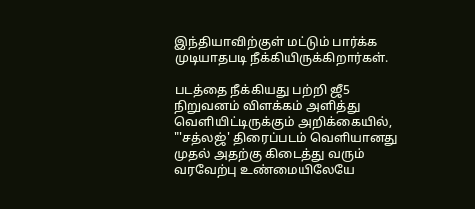இந்தியாவிற்குள் மட்டும் பார்க்க முடியாதபடி நீக்கியிருக்கிறார்கள்.

படத்தை நீக்கியது பற்றி ஜீ5 நிறுவனம் விளக்கம் அளித்து வெளியிட்டிருக்கும் அறிக்கையில், "'சத்லஜ்' திரைப்படம் வெளியானது முதல் அதற்கு கிடைத்து வரும் வரவேற்பு உண்மையிலேயே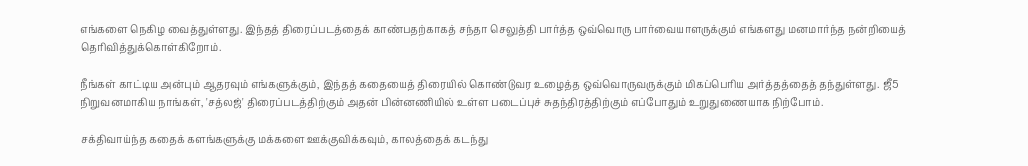எங்களை நெகிழ வைத்துள்ளது. இந்தத் திரைப்படத்தைக் காண்பதற்காகத் சந்தா செலுத்தி பார்த்த ஒவ்வொரு பார்வையாளருக்கும் எங்களது மனமார்ந்த நன்றியைத் தெரிவித்துக்கொள்கிறோம்.

நீங்கள் காட்டிய அன்பும் ஆதரவும் எங்களுக்கும், இந்தத் கதையைத் திரையில் கொண்டுவர உழைத்த ஒவ்வொருவருக்கும் மிகப்பெரிய அர்த்தத்தைத் தந்துள்ளது. ஜீ5 நிறுவனமாகிய நாங்கள், 'சத்லஜ்' திரைப்படத்திற்கும் அதன் பின்னணியில் உள்ள படைப்புச் சுதந்திரத்திற்கும் எப்போதும் உறுதுணையாக நிற்போம்.

சக்திவாய்ந்த கதைக் களங்களுக்கு மக்களை ஊக்குவிக்கவும், காலத்தைக் கடந்து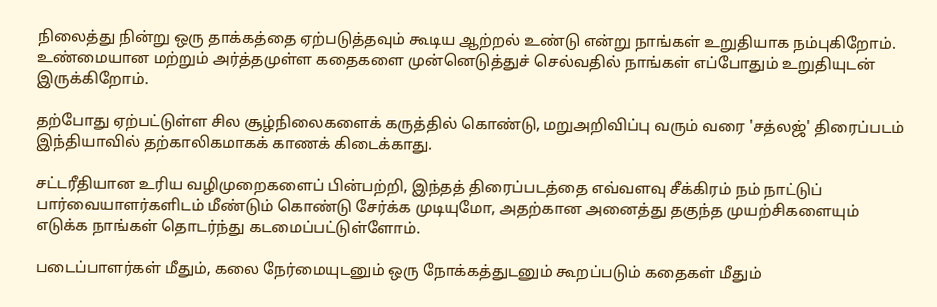நிலைத்து நின்று ஒரு தாக்கத்தை ஏற்படுத்தவும் கூடிய ஆற்றல் உண்டு என்று நாங்கள் உறுதியாக நம்புகிறோம். உண்மையான மற்றும் அர்த்தமுள்ள கதைகளை முன்னெடுத்துச் செல்வதில் நாங்கள் எப்போதும் உறுதியுடன் இருக்கிறோம்.

தற்போது ஏற்பட்டுள்ள சில சூழ்நிலைகளைக் கருத்தில் கொண்டு, மறுஅறிவிப்பு வரும் வரை 'சத்லஜ்' திரைப்படம் இந்தியாவில் தற்காலிகமாகக் காணக் கிடைக்காது.

சட்டரீதியான உரிய வழிமுறைகளைப் பின்பற்றி, இந்தத் திரைப்படத்தை எவ்வளவு சீக்கிரம் நம் நாட்டுப் பார்வையாளர்களிடம் மீண்டும் கொண்டு சேர்க்க முடியுமோ, அதற்கான அனைத்து தகுந்த முயற்சிகளையும் எடுக்க நாங்கள் தொடர்ந்து கடமைப்பட்டுள்ளோம்.

படைப்பாளர்கள் மீதும், கலை நேர்மையுடனும் ஒரு நோக்கத்துடனும் கூறப்படும் கதைகள் மீதும்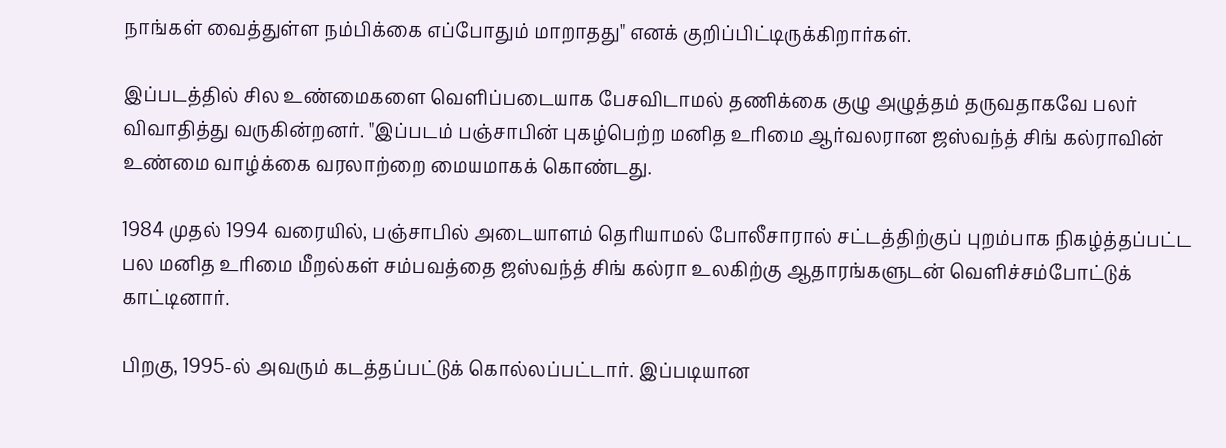நாங்கள் வைத்துள்ள நம்பிக்கை எப்போதும் மாறாதது" எனக் குறிப்பிட்டிருக்கிறார்கள்.

இப்படத்தில் சில உண்மைகளை வெளிப்படையாக பேசவிடாமல் தணிக்கை குழு அழுத்தம் தருவதாகவே பலர் விவாதித்து வருகின்றனர். "இப்படம் பஞ்சாபின் புகழ்பெற்ற மனித உரிமை ஆர்வலரான ஜஸ்வந்த் சிங் கல்ராவின் உண்மை வாழ்க்கை வரலாற்றை மையமாகக் கொண்டது.

1984 முதல் 1994 வரையில், பஞ்சாபில் அடையாளம் தெரியாமல் போலீசாரால் சட்டத்திற்குப் புறம்பாக நிகழ்த்தப்பட்ட பல மனித உரிமை மீறல்கள் சம்பவத்தை ஜஸ்வந்த் சிங் கல்ரா உலகிற்கு ஆதாரங்களுடன் வெளிச்சம்போட்டுக் காட்டினார்.

பிறகு, 1995-ல் அவரும் கடத்தப்பட்டுக் கொல்லப்பட்டார். இப்படியான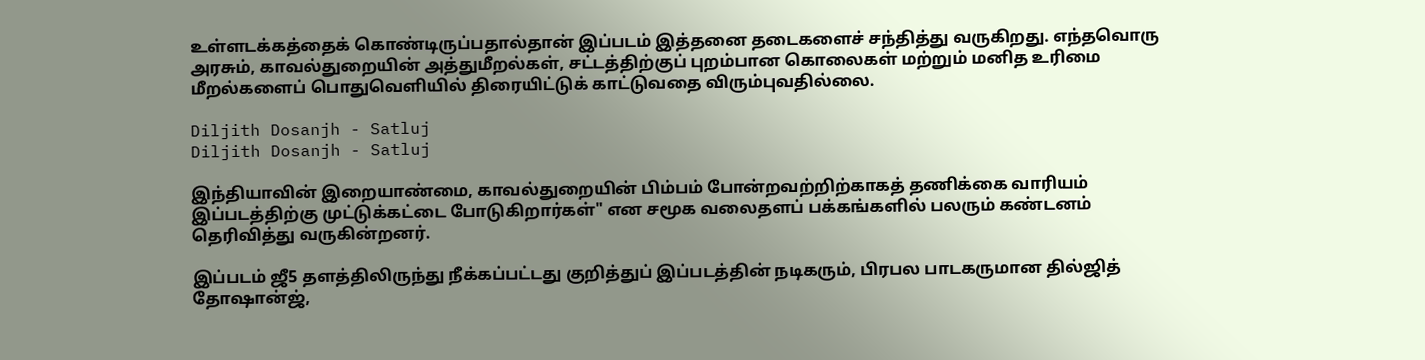உள்ளடக்கத்தைக் கொண்டிருப்பதால்தான் இப்படம் இத்தனை தடைகளைச் சந்தித்து வருகிறது. எந்தவொரு அரசும், காவல்துறையின் அத்துமீறல்கள், சட்டத்திற்குப் புறம்பான கொலைகள் மற்றும் மனித உரிமை மீறல்களைப் பொதுவெளியில் திரையிட்டுக் காட்டுவதை விரும்புவதில்லை.

Diljith Dosanjh - Satluj
Diljith Dosanjh - Satluj

இந்தியாவின் இறையாண்மை, காவல்துறையின் பிம்பம் போன்றவற்றிற்காகத் தணிக்கை வாரியம் இப்படத்திற்கு முட்டுக்கட்டை போடுகிறார்கள்" என சமூக வலைதளப் பக்கங்களில் பலரும் கண்டனம் தெரிவித்து வருகின்றனர்.

இப்படம் ஜீ5 தளத்திலிருந்து நீக்கப்பட்டது குறித்துப் இப்படத்தின் நடிகரும், பிரபல பாடகருமான தில்ஜித் தோஷான்ஜ்,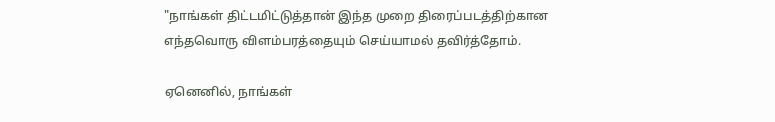"நாங்கள் திட்டமிட்டுத்தான் இந்த முறை திரைப்படத்திற்கான எந்தவொரு விளம்பரத்தையும் செய்யாமல் தவிர்த்தோம்.

ஏனெனில், நாங்கள்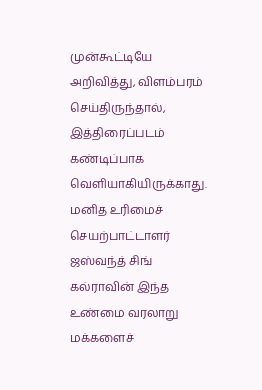முன்கூட்டியே அறிவித்து, விளம்பரம் செய்திருந்தால், இத்திரைப்படம் கண்டிப்பாக வெளியாகியிருக்காது. மனித உரிமைச் செயற்பாட்டாளர் ஜஸ்வந்த் சிங் கல்ராவின் இந்த உண்மை வரலாறு மக்களைச்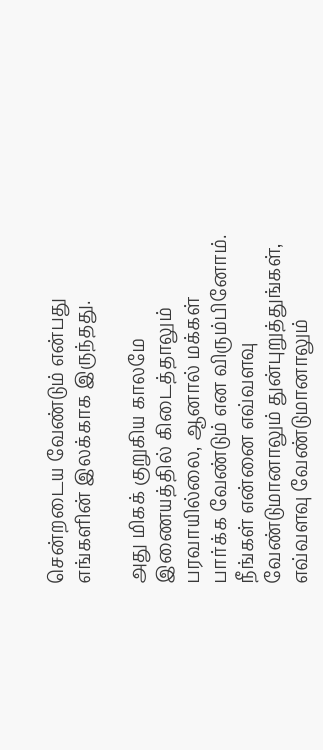சென்றடைய வேண்டும் என்பது எங்களின் இலக்காக இருந்தது.

அது மிகக் குறுகிய காலமே இணையத்தில் கிடைத்தாலும் பரவாயில்லை, ஆனால் மக்கள் பார்க்க வேண்டும் என விரும்பினோம். நீங்கள் என்னை எவ்வளவு வேண்டுமானாலும் துன்புறுத்துங்கள், எவ்வளவு வேண்டுமானாலும்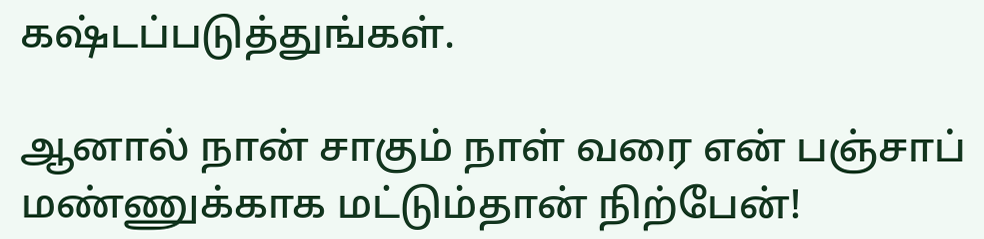கஷ்டப்படுத்துங்கள்.

ஆனால் நான் சாகும் நாள் வரை என் பஞ்சாப் மண்ணுக்காக மட்டும்தான் நிற்பேன்!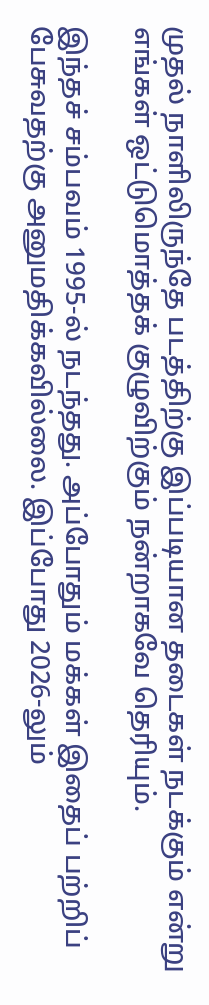முதல் நாளிலிருந்தே படத்திற்கு இப்படியான தடைகள் நடக்கும் என்று எங்கள் ஒட்டுமொத்தக் குழுவிற்கும் நன்றாகவே தெரியும்.

இந்தச் சம்பவம் 1995-ல் நடந்தது. அப்போதும் மக்கள் இதைப் பற்றிப் பேசுவதற்கு அனுமதிக்கவில்லை. இப்போது 2026-லும்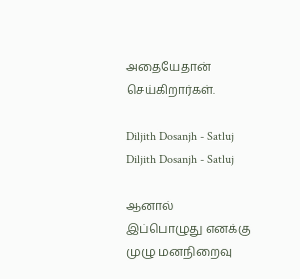அதையேதான் செய்கிறார்கள்.

Diljith Dosanjh - Satluj
Diljith Dosanjh - Satluj

ஆனால் இப்பொழுது எனக்கு முழு மனநிறைவு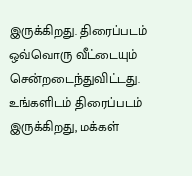இருக்கிறது. திரைப்படம் ஒவ்வொரு வீட்டையும் சென்றடைந்துவிட்டது. உங்களிடம் திரைப்படம் இருக்கிறது, மக்கள்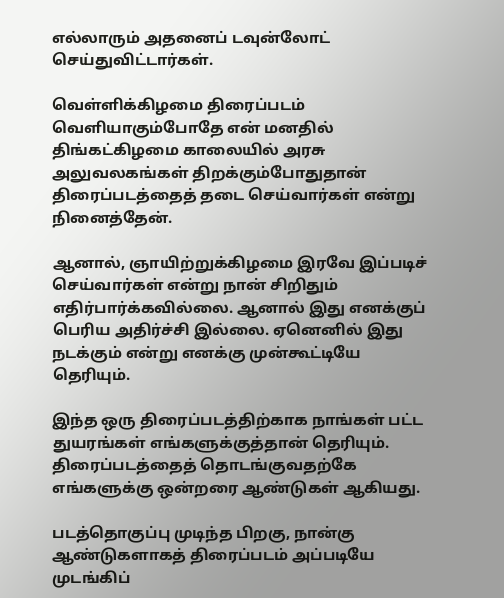எல்லாரும் அதனைப் டவுன்லோட் செய்துவிட்டார்கள்.

வெள்ளிக்கிழமை திரைப்படம் வெளியாகும்போதே என் மனதில் திங்கட்கிழமை காலையில் அரசு அலுவலகங்கள் திறக்கும்போதுதான் திரைப்படத்தைத் தடை செய்வார்கள் என்று நினைத்தேன்.

ஆனால், ஞாயிற்றுக்கிழமை இரவே இப்படிச் செய்வார்கள் என்று நான் சிறிதும் எதிர்பார்க்கவில்லை. ஆனால் இது எனக்குப் பெரிய அதிர்ச்சி இல்லை. ஏனெனில் இது நடக்கும் என்று எனக்கு முன்கூட்டியே தெரியும்.

இந்த ஒரு திரைப்படத்திற்காக நாங்கள் பட்ட துயரங்கள் எங்களுக்குத்தான் தெரியும். திரைப்படத்தைத் தொடங்குவதற்கே எங்களுக்கு ஒன்றரை ஆண்டுகள் ஆகியது.

படத்தொகுப்பு முடிந்த பிறகு, நான்கு ஆண்டுகளாகத் திரைப்படம் அப்படியே முடங்கிப்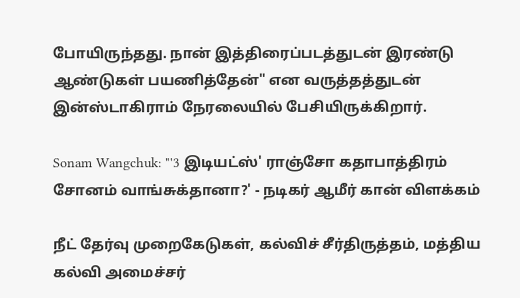போயிருந்தது. நான் இத்திரைப்படத்துடன் இரண்டு ஆண்டுகள் பயணித்தேன்" என வருத்தத்துடன் இன்ஸ்டாகிராம் நேரலையில் பேசியிருக்கிறார்.

Sonam Wangchuk: "'3 இடியட்ஸ்' ராஞ்சோ கதாபாத்திரம் சோனம் வாங்சுக்தானா?' - நடிகர் ஆமீர் கான் விளக்கம்

நீட் தேர்வு முறைகேடுகள், கல்விச் சீர்திருத்தம், மத்திய கல்வி அமைச்சர்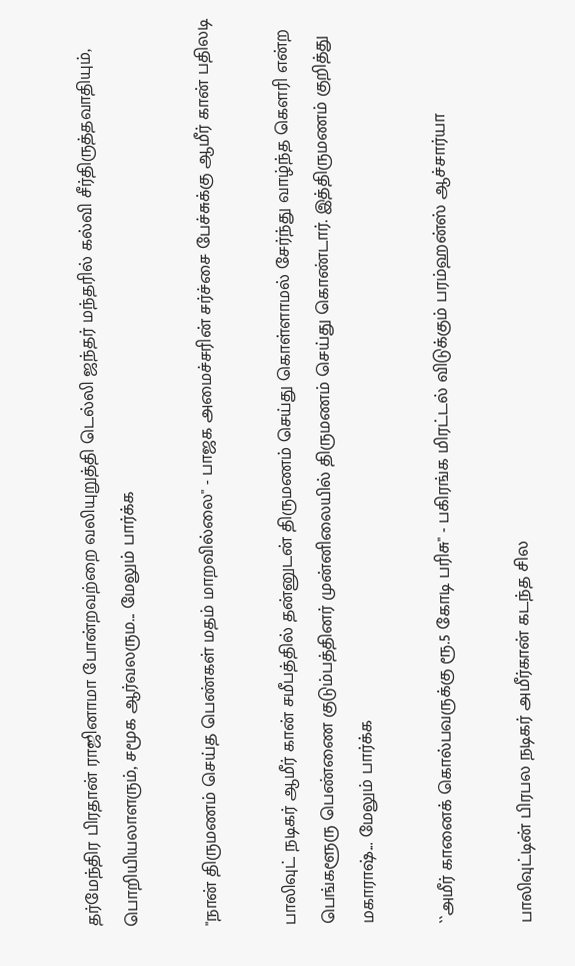தர்மேந்திர பிரதான் ராஜினாமா போன்றவற்றை வலியுறுத்தி டெல்லி ஜந்தர் மந்தரில் கல்வி சீர்திருத்தவாதியும், பொறியியலாளரும், சமூக ஆர்வலரும... மேலும் பார்க்க

"நான் திருமணம் செய்த பெண்கள் மதம் மாறவில்லை" - பாஜக அமைச்சரின் சர்ச்சை பேச்சுக்கு ஆமீர் கான் பதிலடி

பாலிவுட் நடிகர் ஆமீர் கான் சமீபத்தில் தன்னுடன் திருமணம் செய்து கொள்ளாமல் சேர்ந்து வாழ்ந்த கெளரி என்ற பெங்களூரு பெண்ணை குடும்பத்தினர் முன்னிலையில் திருமணம் செய்து கொண்டார். இத்திருமணம் குறித்து மகாராஷ்... மேலும் பார்க்க

``அமீர் கானைக் கொல்பவருக்கு ரூ.5 கோடி பரிசு" - பகிரங்க மிரட்டல் விடுக்கும் பரம்ஹன்ஸ் ஆச்சார்யா

பாலிவுட்டின் பிரபல நடிகர் அமீர்கான் கடந்த சில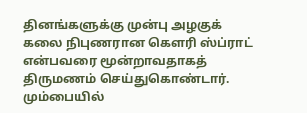தினங்களுக்கு முன்பு அழகுக் கலை நிபுணரான கௌரி ஸ்ப்ராட் என்பவரை மூன்றாவதாகத் திருமணம் செய்துகொண்டார். மும்பையில்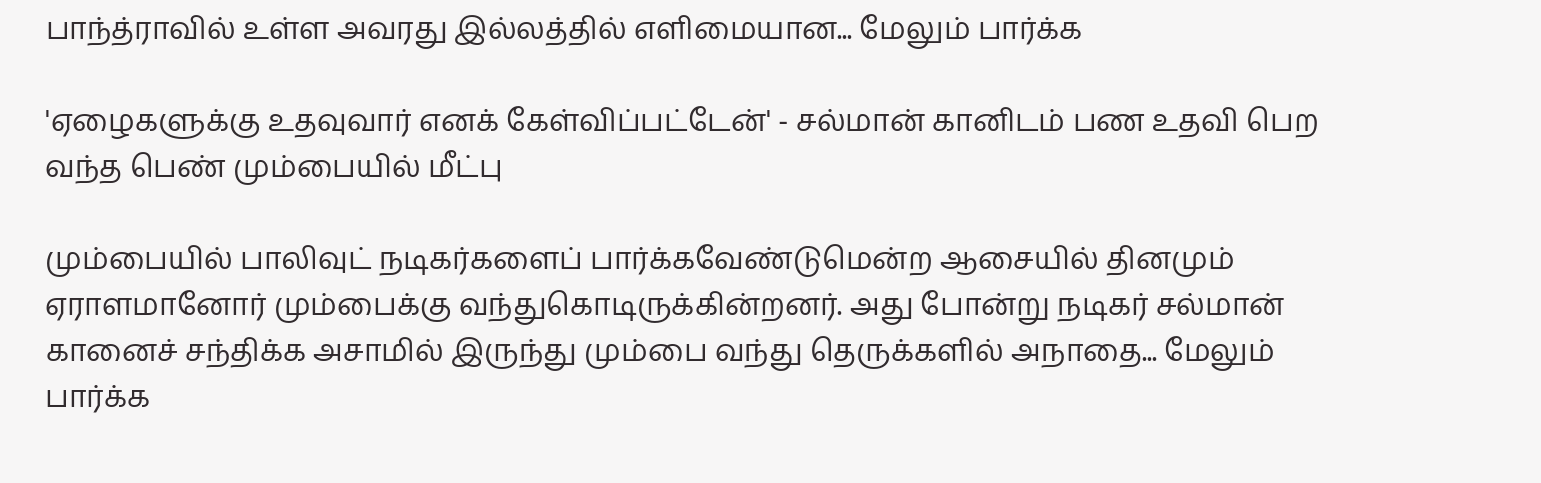பாந்த்ராவில் உள்ள அவரது இல்லத்தில் எளிமையான... மேலும் பார்க்க

'ஏழைகளுக்கு உதவுவார் எனக் கேள்விப்பட்டேன்' - சல்மான் கானிடம் பண உதவி பெற வந்த பெண் மும்பையில் மீட்பு

மும்பையில் பாலிவுட் நடிகர்களைப் பார்க்கவேண்டுமென்ற ஆசையில் தினமும் ஏராளமானோர் மும்பைக்கு வந்துகொடிருக்கின்றனர். அது போன்று நடிகர் சல்மான் கானைச் சந்திக்க அசாமில் இருந்து மும்பை வந்து தெருக்களில் அநாதை... மேலும் பார்க்க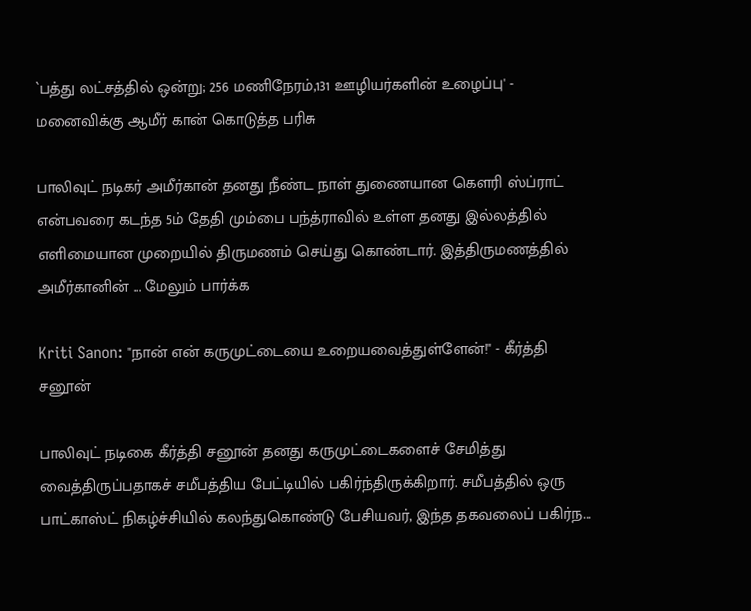`பத்து லட்சத்தில் ஒன்று; 256 மணிநேரம்,131 ஊழியர்களின் உழைப்பு' - மனைவிக்கு ஆமீர் கான் கொடுத்த பரிசு

பாலிவுட் நடிகர் அமீர்கான் தனது நீண்ட நாள் துணையான கெளரி ஸ்ப்ராட் என்பவரை கடந்த 5ம் தேதி மும்பை பந்த்ராவில் உள்ள தனது இல்லத்தில் எளிமையான முறையில் திருமணம் செய்து கொண்டார். இத்திருமணத்தில் அமீர்கானின் ... மேலும் பார்க்க

Kriti Sanon: "நான் என் கருமுட்டையை உறையவைத்துள்ளேன்!" - கீர்த்தி சனூன்

பாலிவுட் நடிகை கீர்த்தி சனூன் தனது கருமுட்டைகளைச் சேமித்து வைத்திருப்பதாகச் சமீபத்திய பேட்டியில் பகிர்ந்திருக்கிறார். சமீபத்தில் ஒரு பாட்காஸ்ட் நிகழ்ச்சியில் கலந்துகொண்டு பேசியவர், இந்த தகவலைப் பகிர்ந...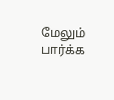மேலும் பார்க்க